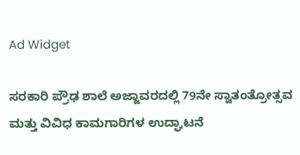Ad Widget

ಸರಕಾರಿ ಪ್ರೌಢ ಶಾಲೆ ಅಜ್ಜಾವರದಲ್ಲಿ 79ನೇ ಸ್ವಾತಂತ್ರೋತ್ಸವ ಮತ್ತು ವಿವಿಧ ಕಾಮಗಾರಿಗಳ ಉದ್ಘಾಟನೆ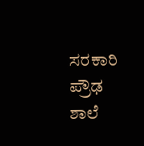ಸರಕಾರಿ ಪ್ರೌಢ ಶಾಲೆ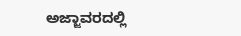ಅಜ್ಜಾವರದಲ್ಲಿ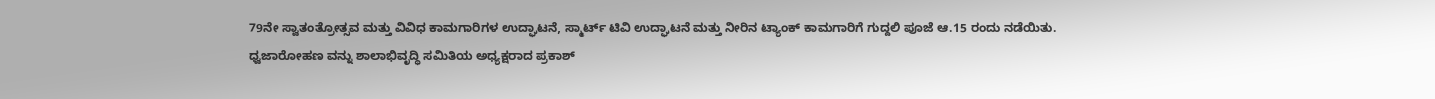79ನೇ ಸ್ವಾತಂತ್ರೋತ್ಸವ ಮತ್ತು ವಿವಿಧ ಕಾಮಗಾರಿಗಳ ಉದ್ಘಾಟನೆ, ಸ್ಮಾರ್ಟ್ ಟಿವಿ ಉದ್ಘಾಟನೆ ಮತ್ತು ನೀರಿನ ಟ್ಯಾಂಕ್ ಕಾಮಗಾರಿಗೆ ಗುದ್ದಲಿ ಪೂಜೆ ಆ.15 ರಂದು ನಡೆಯಿತು.
ಧ್ವಜಾರೋಹಣ ವನ್ನು ಶಾಲಾಭಿವೃದ್ಧಿ ಸಮಿತಿಯ ಅಧ್ಯಕ್ಷರಾದ ಪ್ರಕಾಶ್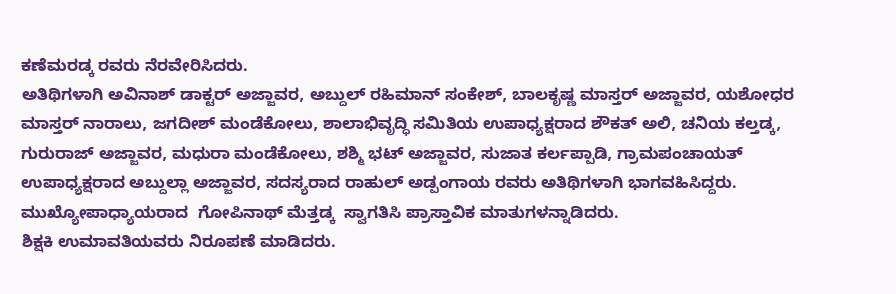ಕಣೆಮರಡ್ಕ ರವರು ನೆರವೇರಿಸಿದರು.
ಅತಿಥಿಗಳಾಗಿ ಅವಿನಾಶ್ ಡಾಕ್ಟರ್ ಅಜ್ಜಾವರ, ಅಬ್ದುಲ್ ರಹಿಮಾನ್ ಸಂಕೇಶ್, ಬಾಲಕೃಷ್ಣ ಮಾಸ್ತರ್ ಅಜ್ಜಾವರ, ಯಶೋಧರ ಮಾಸ್ತರ್ ನಾರಾಲು, ಜಗದೀಶ್ ಮಂಡೆಕೋಲು, ಶಾಲಾಭಿವೃದ್ಧಿ ಸಮಿತಿಯ ಉಪಾಧ್ಯಕ್ಷರಾದ ಶೌಕತ್ ಅಲಿ, ಚನಿಯ ಕಲ್ತಡ್ಕ, ಗುರುರಾಜ್ ಅಜ್ಜಾವರ, ಮಧುರಾ ಮಂಡೆಕೋಲು, ಶಶ್ಮಿ ಭಟ್ ಅಜ್ಜಾವರ, ಸುಜಾತ ಕರ್ಲಪ್ಪಾಡಿ, ಗ್ರಾಮಪಂಚಾಯತ್ ಉಪಾಧ್ಯಕ್ಷರಾದ ಅಬ್ದುಲ್ಲಾ ಅಜ್ಜಾವರ, ಸದಸ್ಯರಾದ ರಾಹುಲ್ ಅಡ್ಪಂಗಾಯ ರವರು ಅತಿಥಿಗಳಾಗಿ ಭಾಗವಹಿಸಿದ್ದರು.
ಮುಖ್ಯೋಪಾಧ್ಯಾಯರಾದ  ಗೋಪಿನಾಥ್ ಮೆತ್ತಡ್ಕ  ಸ್ವಾಗತಿಸಿ ಪ್ರಾಸ್ತಾವಿಕ ಮಾತುಗಳನ್ನಾಡಿದರು.
ಶಿಕ್ಷಕಿ ಉಮಾವತಿಯವರು ನಿರೂಪಣೆ ಮಾಡಿದರು.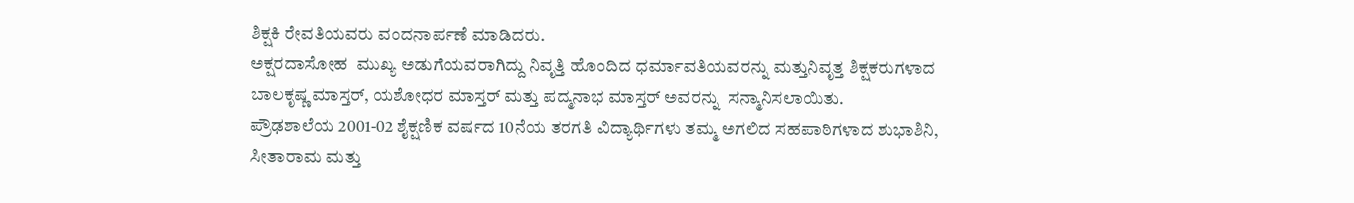ಶಿಕ್ಷಕಿ ರೇವತಿಯವರು ವಂದನಾರ್ಪಣೆ ಮಾಡಿದರು.
ಅಕ್ಷರದಾಸೋಹ  ಮುಖ್ಯ ಅಡುಗೆಯವರಾಗಿದ್ದು ನಿವೃತ್ತಿ ಹೊಂದಿದ ಧರ್ಮಾವತಿಯವರನ್ನು ಮತ್ತುನಿವೃತ್ತ ಶಿಕ್ಷಕರುಗಳಾದ ಬಾಲಕೃಷ್ಣ ಮಾಸ್ತರ್, ಯಶೋಧರ ಮಾಸ್ತರ್ ಮತ್ತು ಪದ್ಮನಾಭ ಮಾಸ್ತರ್ ಅವರನ್ನು  ಸನ್ಮಾನಿಸಲಾಯಿತು.
ಪ್ರೌಢಶಾಲೆಯ 2001-02 ಶೈಕ್ಷಣಿಕ ವರ್ಷದ 10ನೆಯ ತರಗತಿ ವಿದ್ಯಾರ್ಥಿಗಳು ತಮ್ಮ ಅಗಲಿದ ಸಹಪಾಠಿಗಳಾದ ಶುಭಾಶಿನಿ, ಸೀತಾರಾಮ ಮತ್ತು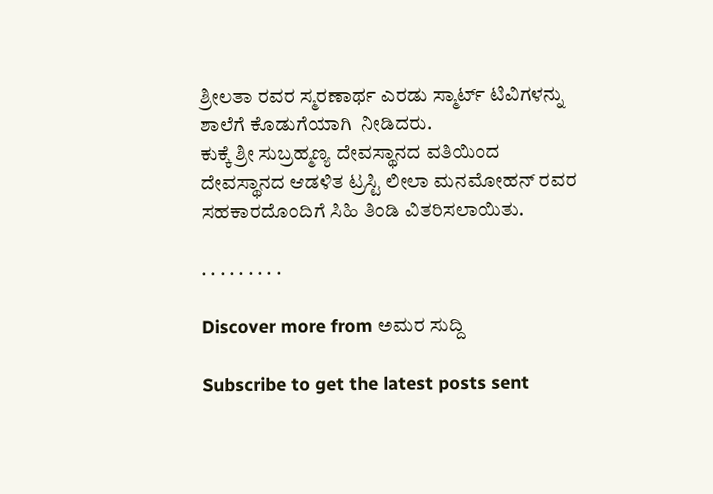ಶ್ರೀಲತಾ ರವರ ಸ್ಮರಣಾರ್ಥ ಎರಡು ಸ್ಮಾರ್ಟ್ ಟಿವಿಗಳನ್ನು ಶಾಲೆಗೆ ಕೊಡುಗೆಯಾಗಿ  ನೀಡಿದರು.
ಕುಕ್ಕೆ ಶ್ರೀ ಸುಬ್ರಹ್ಮಣ್ಯ ದೇವಸ್ಥಾನದ ವತಿಯಿಂದ ದೇವಸ್ಥಾನದ ಆಡಳಿತ ಟ್ರಸ್ಟಿ ಲೀಲಾ ಮನಮೋಹನ್ ರವರ ಸಹಕಾರದೊಂದಿಗೆ ಸಿಹಿ ತಿಂಡಿ ವಿತರಿಸಲಾಯಿತು.

. . . . . . . . .

Discover more from ಅಮರ ಸುದ್ದಿ

Subscribe to get the latest posts sent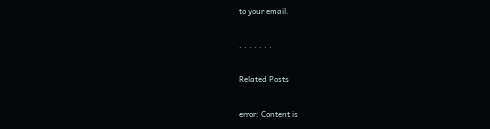to your email.

. . . . . . .

Related Posts

error: Content is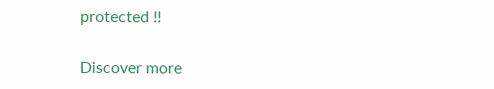protected !!

Discover more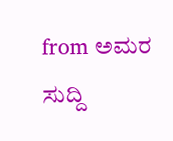from ಅಮರ ಸುದ್ದಿ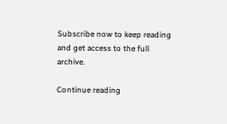Subscribe now to keep reading and get access to the full archive.

Continue reading